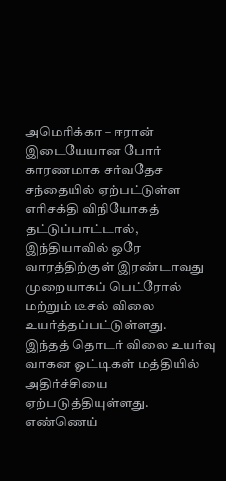அமெரிக்கா – ஈரான் இடையேயான போர் காரணமாக சர்வதேச சந்தையில் ஏற்பட்டுள்ள எரிசக்தி விநியோகத் தட்டுப்பாட்டால், இந்தியாவில் ஒரே வாரத்திற்குள் இரண்டாவது முறையாகப் பெட்ரோல் மற்றும் டீசல் விலை உயர்த்தப்பட்டுள்ளது.
இந்தத் தொடர் விலை உயர்வு வாகன ஓட்டிகள் மத்தியில் அதிர்ச்சியை ஏற்படுத்தியுள்ளது.
எண்ணெய்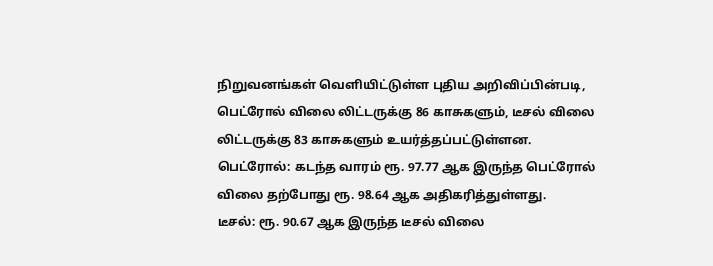நிறுவனங்கள் வெளியிட்டுள்ள புதிய அறிவிப்பின்படி, பெட்ரோல் விலை லிட்டருக்கு 86 காசுகளும், டீசல் விலை லிட்டருக்கு 83 காசுகளும் உயர்த்தப்பட்டுள்ளன.
பெட்ரோல்: கடந்த வாரம் ரூ. 97.77 ஆக இருந்த பெட்ரோல் விலை தற்போது ரூ. 98.64 ஆக அதிகரித்துள்ளது.
டீசல்: ரூ. 90.67 ஆக இருந்த டீசல் விலை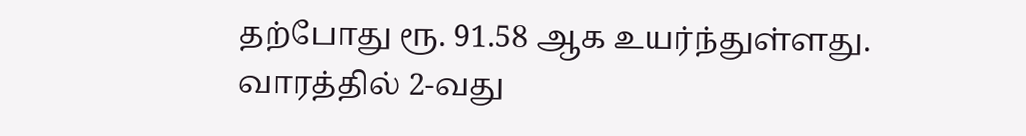தற்போது ரூ. 91.58 ஆக உயர்ந்துள்ளது.
வாரத்தில் 2-வது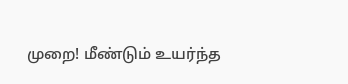முறை! மீண்டும் உயர்ந்த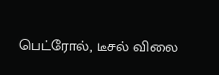பெட்ரோல், டீசல் விலை